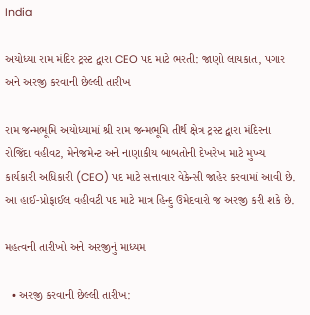India

અયોધ્યા રામ મંદિર ટ્રસ્ટ દ્વારા CEO પદ માટે ભરતી: જાણો લાયકાત, પગાર અને અરજી કરવાની છેલ્લી તારીખ

રામ જન્મભૂમિ અયોધ્યામાં શ્રી રામ જન્મભૂમિ તીર્થ ક્ષેત્ર ટ્રસ્ટ દ્વારા મંદિરના રોજિંદા વહીવટ, મેનેજમેન્ટ અને નાણાકીય બાબતોની દેખરેખ માટે મુખ્ય કાર્યકારી અધિકારી (CEO) પદ માટે સત્તાવાર વેકેન્સી જાહેર કરવામાં આવી છે. આ હાઈ-પ્રોફાઈલ વહીવટી પદ માટે માત્ર હિન્દુ ઉમેદવારો જ અરજી કરી શકે છે.

મહત્વની તારીખો અને અરજીનું માધ્યમ

  • અરજી કરવાની છેલ્લી તારીખ: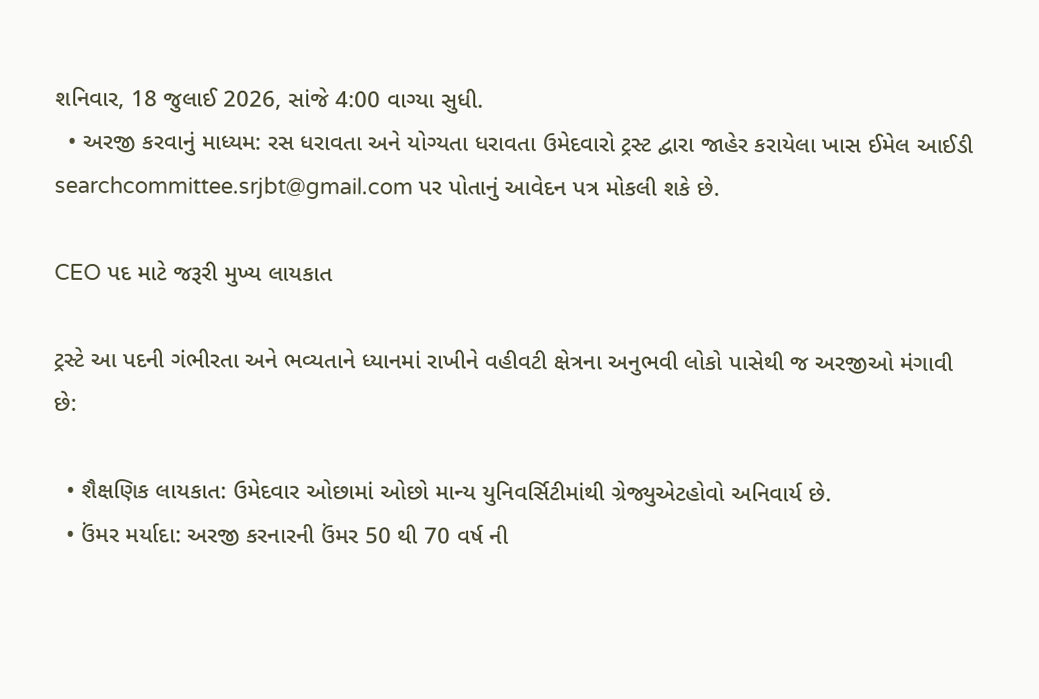શનિવાર, 18 જુલાઈ 2026, સાંજે 4:00 વાગ્યા સુધી.
  • અરજી કરવાનું માધ્યમ: રસ ધરાવતા અને યોગ્યતા ધરાવતા ઉમેદવારો ટ્રસ્ટ દ્વારા જાહેર કરાયેલા ખાસ ઈમેલ આઈડી searchcommittee.srjbt@gmail.com પર પોતાનું આવેદન પત્ર મોકલી શકે છે.

CEO પદ માટે જરૂરી મુખ્ય લાયકાત

ટ્રસ્ટે આ પદની ગંભીરતા અને ભવ્યતાને ધ્યાનમાં રાખીને વહીવટી ક્ષેત્રના અનુભવી લોકો પાસેથી જ અરજીઓ મંગાવી છે:

  • શૈક્ષણિક લાયકાત: ઉમેદવાર ઓછામાં ઓછો માન્ય યુનિવર્સિટીમાંથી ગ્રેજ્યુએટહોવો અનિવાર્ય છે.
  • ઉંમર મર્યાદા: અરજી કરનારની ઉંમર 50 થી 70 વર્ષ ની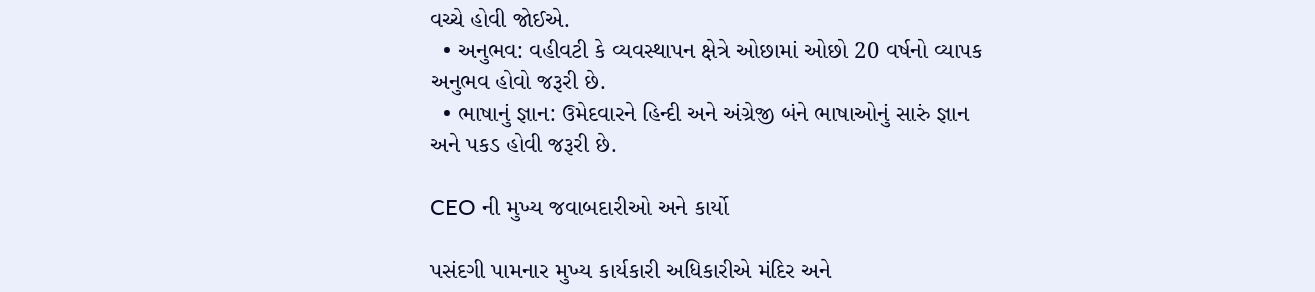વચ્ચે હોવી જોઈએ.
  • અનુભવ: વહીવટી કે વ્યવસ્થાપન ક્ષેત્રે ઓછામાં ઓછો 20 વર્ષનો વ્યાપક અનુભવ હોવો જરૂરી છે.
  • ભાષાનું જ્ઞાન: ઉમેદવારને હિન્દી અને અંગ્રેજી બંને ભાષાઓનું સારું જ્ઞાન અને પકડ હોવી જરૂરી છે.

CEO ની મુખ્ય જવાબદારીઓ અને કાર્યો

પસંદગી પામનાર મુખ્ય કાર્યકારી અધિકારીએ મંદિર અને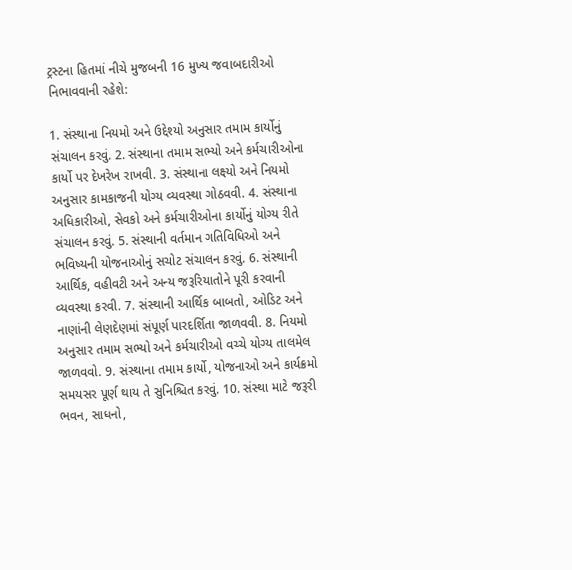ટ્રસ્ટના હિતમાં નીચે મુજબની 16 મુખ્ય જવાબદારીઓ નિભાવવાની રહેશે:

1. સંસ્થાના નિયમો અને ઉદ્દેશ્યો અનુસાર તમામ કાર્યોનું સંચાલન કરવું. 2. સંસ્થાના તમામ સભ્યો અને કર્મચારીઓના કાર્યો પર દેખરેખ રાખવી. 3. સંસ્થાના લક્ષ્યો અને નિયમો અનુસાર કામકાજની યોગ્ય વ્યવસ્થા ગોઠવવી. 4. સંસ્થાના અધિકારીઓ, સેવકો અને કર્મચારીઓના કાર્યોનું યોગ્ય રીતે સંચાલન કરવું. 5. સંસ્થાની વર્તમાન ગતિવિધિઓ અને ભવિષ્યની યોજનાઓનું સચોટ સંચાલન કરવું. 6. સંસ્થાની આર્થિક, વહીવટી અને અન્ય જરૂરિયાતોને પૂરી કરવાની વ્યવસ્થા કરવી. 7. સંસ્થાની આર્થિક બાબતો, ઓડિટ અને નાણાંની લેણદેણમાં સંપૂર્ણ પારદર્શિતા જાળવવી. 8. નિયમો અનુસાર તમામ સભ્યો અને કર્મચારીઓ વચ્ચે યોગ્ય તાલમેલ જાળવવો. 9. સંસ્થાના તમામ કાર્યો, યોજનાઓ અને કાર્યક્રમો સમયસર પૂર્ણ થાય તે સુનિશ્ચિત કરવું. 10. સંસ્થા માટે જરૂરી ભવન, સાધનો,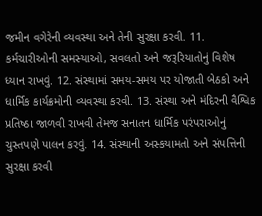જમીન વગેરેની વ્યવસ્થા અને તેની સુરક્ષા કરવી. 11. કર્મચારીઓની સમસ્યાઓ, સવલતો અને જરૂરિયાતોનું વિશેષ ધ્યાન રાખવું. 12. સંસ્થામાં સમય-સમય પર યોજાતી બેઠકો અને ધાર્મિક કાર્યક્રમોની વ્યવસ્થા કરવી. 13. સંસ્થા અને મંદિરની વૈશ્વિક પ્રતિષ્ઠા જાળવી રાખવી તેમજ સનાતન ધાર્મિક પરંપરાઓનું ચુસ્તપણે પાલન કરવું. 14. સંસ્થાની અસ્કયામતો અને સંપત્તિની સુરક્ષા કરવી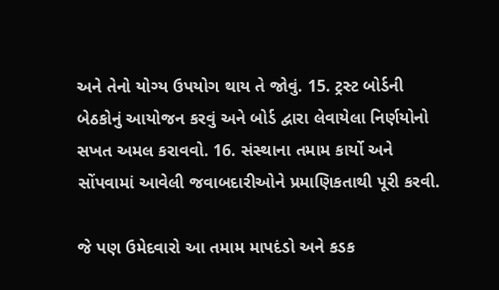અને તેનો યોગ્ય ઉપયોગ થાય તે જોવું. 15. ટ્રસ્ટ બોર્ડની બેઠકોનું આયોજન કરવું અને બોર્ડ દ્વારા લેવાયેલા નિર્ણયોનો સખત અમલ કરાવવો. 16. સંસ્થાના તમામ કાર્યો અને સોંપવામાં આવેલી જવાબદારીઓને પ્રમાણિકતાથી પૂરી કરવી.

જે પણ ઉમેદવારો આ તમામ માપદંડો અને કડક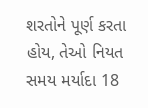શરતોને પૂર્ણ કરતા હોય, તેઓ નિયત સમય મર્યાદા 18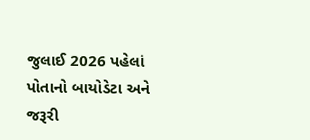જુલાઈ 2026 પહેલાં પોતાનો બાયોડેટા અને જરૂરી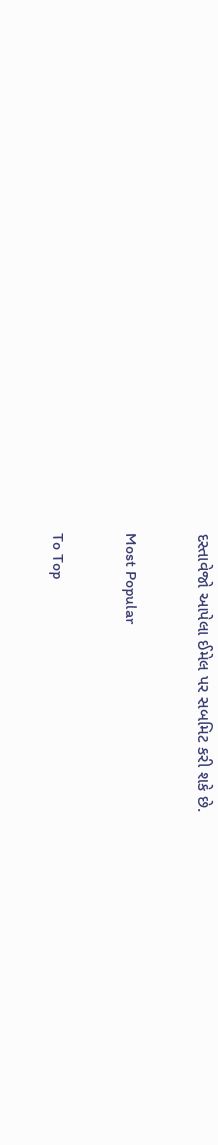દસ્તાવેજો આપેલા ઈમેલ પર સબમિટ કરી શકે છે.

Most Popular

To Top